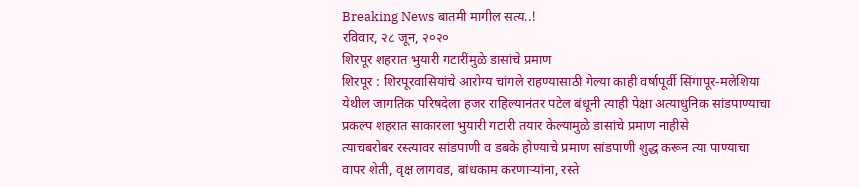Breaking News बातमी मागील सत्य..!
रविवार, २८ जून, २०२०
शिरपूर शहरात भुयारी गटारींमुळे डासांचे प्रमाण
शिरपूर : शिरपूरवासियांचे आरोग्य चांगले राहण्यासाठी गेल्या काही वर्षापूर्वी सिंगापूर-मलेशिया येथील जागतिक परिषदेला हजर राहिल्यानंतर पटेल बंधूनी त्याही पेक्षा अत्याधुनिक सांडपाण्याचा प्रकल्प शहरात साकारला भुयारी गटारी तयार केल्यामुळे डासांचे प्रमाण नाहीसे
त्याचबरोबर रस्त्यावर सांडपाणी व डबके होण्याचे प्रमाण सांडपाणी शुद्ध करून त्या पाण्याचा वापर शेती, वृक्ष लागवड, बांधकाम करणाऱ्यांना, रस्ते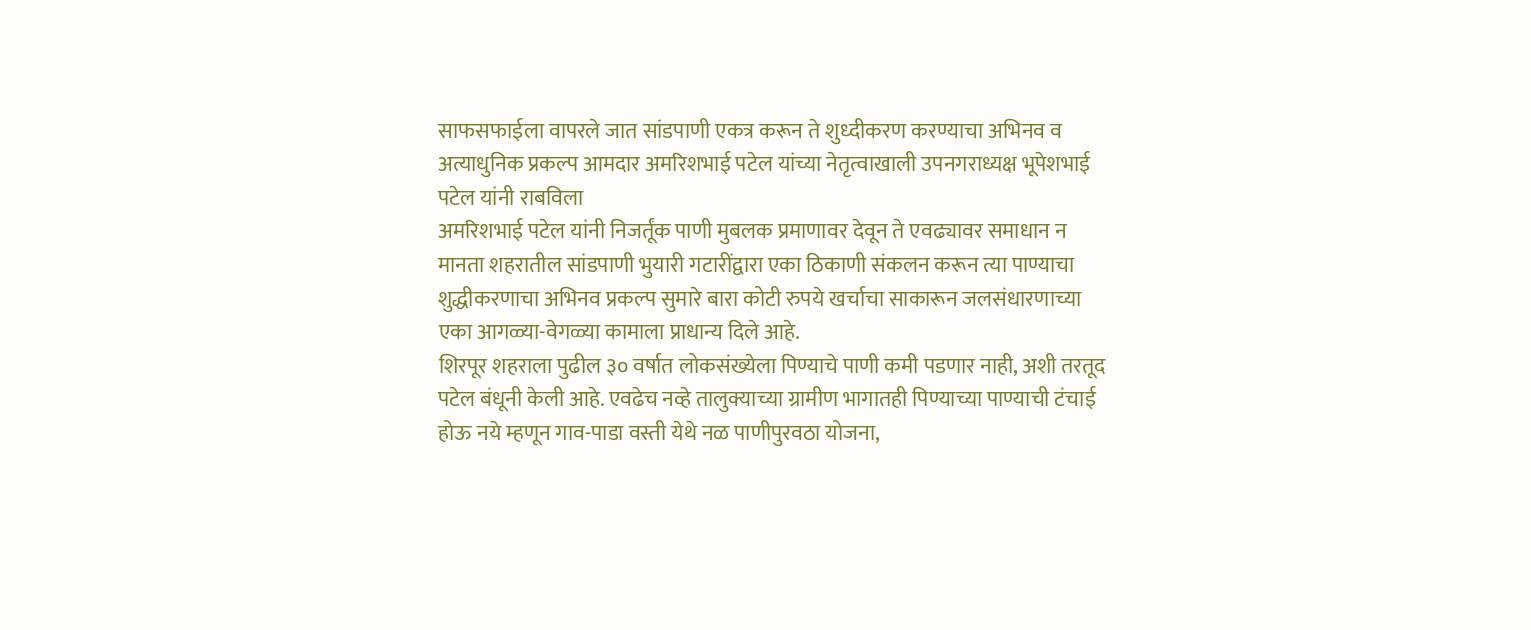साफसफाईला वापरले जात सांडपाणी एकत्र करून ते शुध्दीकरण करण्याचा अभिनव व अत्याधुनिक प्रकल्प आमदार अमरिशभाई पटेल यांच्या नेतृत्वाखाली उपनगराध्यक्ष भूपेशभाई पटेल यांनी राबविला
अमरिशभाई पटेल यांनी निजर्तूंक पाणी मुबलक प्रमाणावर देवून ते एवढ्यावर समाधान न मानता शहरातील सांडपाणी भुयारी गटारींद्वारा एका ठिकाणी संकलन करून त्या पाण्याचा शुद्धीकरणाचा अभिनव प्रकल्प सुमारे बारा कोटी रुपये खर्चाचा साकारून जलसंधारणाच्या एका आगळ्या-वेगळ्या कामाला प्राधान्य दिले आहे.
शिरपूर शहराला पुढील ३० वर्षात लोकसंख्येला पिण्याचे पाणी कमी पडणार नाही, अशी तरतूद पटेल बंधूनी केली आहे. एवढेच नव्हे तालुक्याच्या ग्रामीण भागातही पिण्याच्या पाण्याची टंचाई होऊ नये म्हणून गाव-पाडा वस्ती येथे नळ पाणीपुरवठा योजना,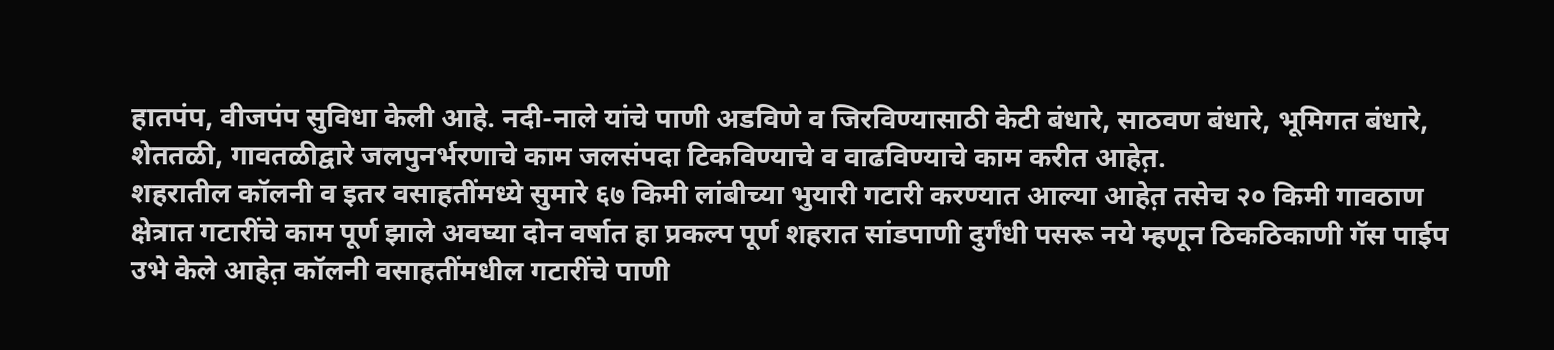हातपंप, वीजपंप सुविधा केली आहे. नदी-नाले यांचे पाणी अडविणे व जिरविण्यासाठी केटी बंधारे, साठवण बंधारे, भूमिगत बंधारे, शेततळी, गावतळीद्वारे जलपुनर्भरणाचे काम जलसंपदा टिकविण्याचे व वाढविण्याचे काम करीत आहेत़.
शहरातील कॉलनी व इतर वसाहतींमध्ये सुमारे ६७ किमी लांबीच्या भुयारी गटारी करण्यात आल्या आहेत़ तसेच २० किमी गावठाण क्षेत्रात गटारींचे काम पूर्ण झाले अवघ्या दोन वर्षात हा प्रकल्प पूर्ण शहरात सांडपाणी दुर्गंधी पसरू नये म्हणून ठिकठिकाणी गॅस पाईप उभे केले आहेत़ कॉलनी वसाहतींमधील गटारींचे पाणी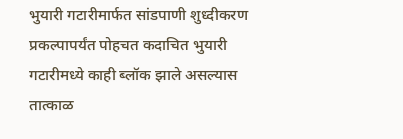भुयारी गटारीमार्फत सांडपाणी शुध्दीकरण प्रकल्पापर्यंत पोहचत कदाचित भुयारी गटारीमध्ये काही ब्लॉक झाले असल्यास तात्काळ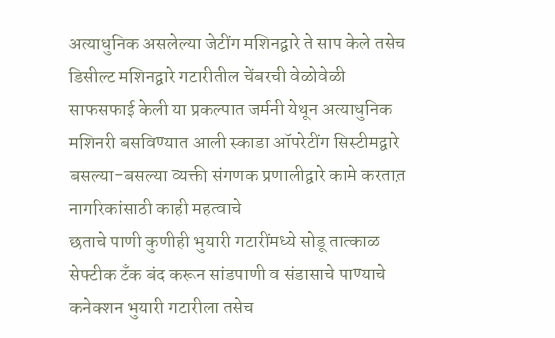अत्याधुनिक असलेल्या जेटींग मशिनद्वारे ते साप केले तसेच डिसील्ट मशिनद्वारे गटारीतील चेंबरची वेळोवेळी साफसफाई केली या प्रकल्पात जर्मनी येथून अत्याधुनिक मशिनरी बसविण्यात आली स्काडा ऑपरेटींग सिस्टीमद्वारे बसल्या-बसल्या व्यक्ती संगणक प्रणालीद्वारे कामे करतात़
नागरिकांसाठी काही महत्वाचे
छताचे पाणी कुणीही भुयारी गटारींमध्ये सोडू तात्काळ सेफ्टीक टँक बंद करून सांडपाणी व संडासाचे पाण्याचे कनेक्शन भुयारी गटारीला तसेच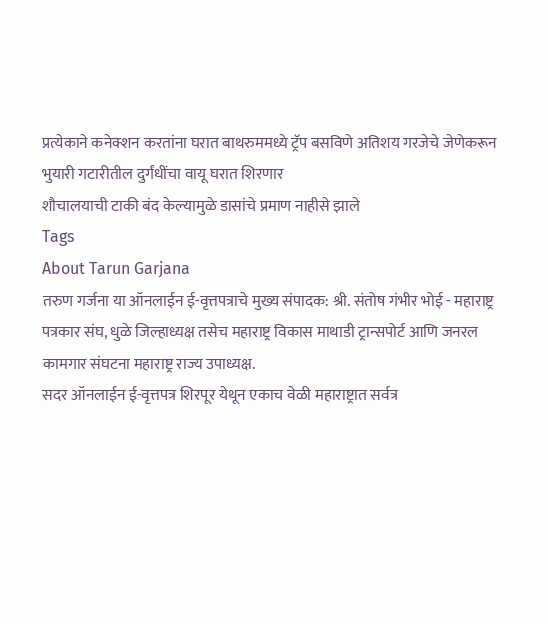प्रत्येकाने कनेक्शन करतांना घरात बाथरुममध्ये ट्रॅप बसविणे अतिशय गरजेचे जेणेकरून भुयारी गटारीतील दुर्गंधींचा वायू घरात शिरणार
शौचालयाची टाकी बंद केल्यामुळे डासांचे प्रमाण नाहीसे झाले
Tags
About Tarun Garjana
तरुण गर्जना या ऑनलाईन ई-वृत्तपत्राचे मुख्य संपादक: श्री. संतोष गंभीर भोई - महाराष्ट्र पत्रकार संघ, धुळे जिल्हाध्यक्ष तसेच महाराष्ट्र विकास माथाडी ट्रान्सपोर्ट आणि जनरल कामगार संघटना महाराष्ट्र राज्य उपाध्यक्ष.
सदर ऑनलाईन ई-वृत्तपत्र शिरपूर येथून एकाच वेळी महाराष्ट्रात सर्वत्र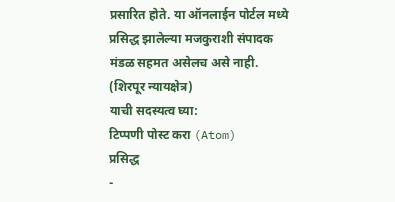प्रसारित होते. या ऑनलाईन पोर्टल मध्ये प्रसिद्ध झालेल्या मजकुराशी संपादक मंडळ सहमत असेलच असे नाही. (शिरपूर न्यायक्षेत्र)
याची सदस्यत्व घ्या:
टिप्पणी पोस्ट करा (Atom)
प्रसिद्ध
-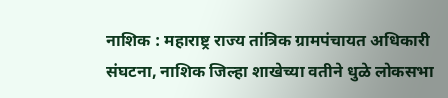नाशिक : महाराष्ट्र राज्य तांत्रिक ग्रामपंचायत अधिकारी संघटना, नाशिक जिल्हा शाखेच्या वतीने धुळे लोकसभा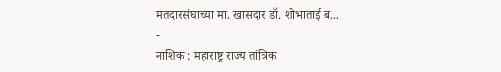मतदारसंघाच्या मा. खासदार डॉ. शोभाताई ब...
-
नाशिक : महाराष्ट्र राज्य तांत्रिक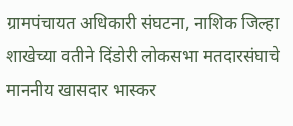ग्रामपंचायत अधिकारी संघटना, नाशिक जिल्हा शाखेच्या वतीने दिंडोरी लोकसभा मतदारसंघाचे माननीय खासदार भास्कर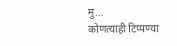मु...
कोणत्याही टिप्पण्या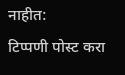नाहीत:
टिप्पणी पोस्ट करा